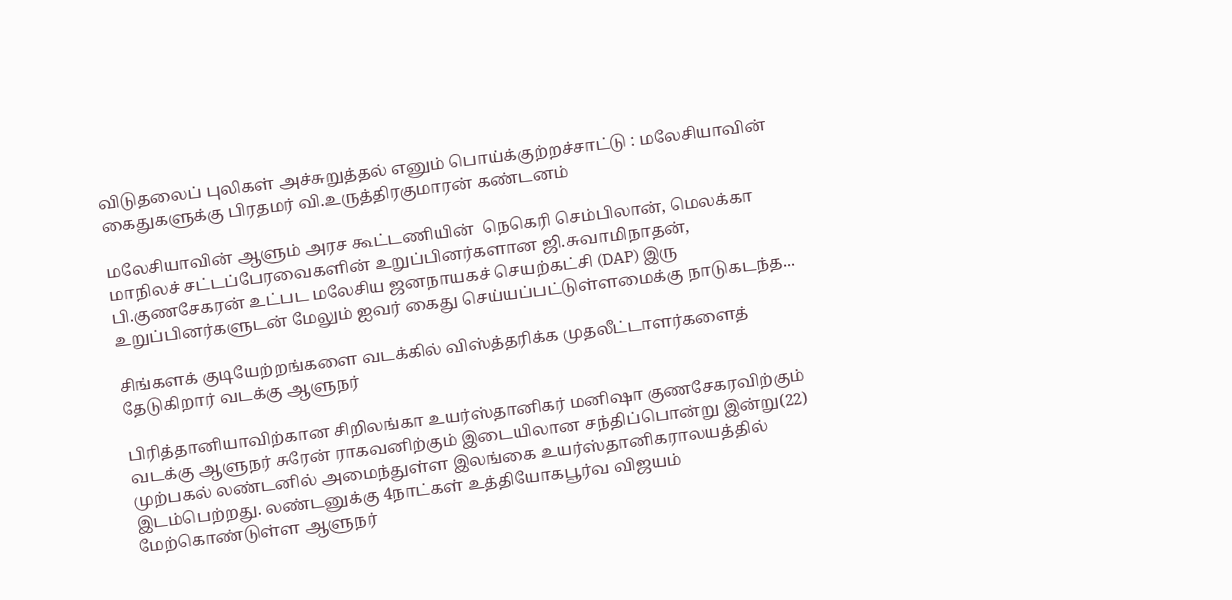விடுதலைப் புலிகள் அச்சுறுத்தல் எனும் பொய்க்குற்றச்சாட்டு : மலேசியாவின் கைதுகளுக்கு பிரதமர் வி.உருத்திரகுமாரன் கண்டனம்

மலேசியாவின் ஆளும் அரச கூட்டணியின்  நெகெரி செம்பிலான், மெலக்கா மாநிலச் சட்டப்பேரவைகளின் உறுப்பினர்களான ஜி.சுவாமிநாதன், பி.குணசேகரன் உட்பட மலேசிய ஜனநாயகச் செயற்கட்சி (DAP) இரு உறுப்பினர்களுடன் மேலும் ஐவர் கைது செய்யப்பட்டுள்ளமைக்கு நாடுகடந்த...

சிங்களக் குடியேற்றங்களை வடக்கில் விஸ்த்தரிக்க முதலீட்டாளர்களைத் தேடுகிறார் வடக்கு ஆளுநர்

பிரித்தானியாவிற்கான சிறிலங்கா உயர்ஸ்தானிகர் மனிஷா குணசேகரவிற்கும் வடக்கு ஆளுநர் சுரேன் ராகவனிற்கும் இடையிலான சந்திப்பொன்று இன்று(22) முற்பகல் லண்டனில் அமைந்துள்ள இலங்கை உயர்ஸ்தானிகராலயத்தில் இடம்பெற்றது. லண்டனுக்கு 4நாட்கள் உத்தியோகபூர்வ விஜயம் மேற்கொண்டுள்ள ஆளுநர்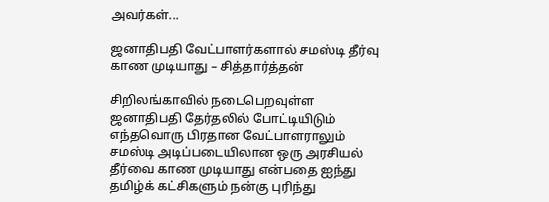அவர்கள்...

ஜனாதிபதி வேட்பாளர்களால் சமஸ்டி தீர்வு காண முடியாது – சித்தார்த்தன்

சிறிலங்காவில் நடைபெறவுள்ள ஜனாதிபதி தேர்தலில் போட்டியிடும் எந்தவொரு பிரதான வேட்பாளராலும் சமஸ்டி அடிப்படையிலான ஒரு அரசியல் தீர்வை காண முடியாது என்பதை ஐந்து தமிழ்க் கட்சிகளும் நன்கு புரிந்து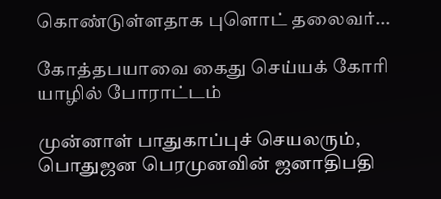கொண்டுள்ளதாக புளொட் தலைவர்...

கோத்தபயாவை கைது செய்யக் கோரி யாழில் போராட்டம்

முன்னாள் பாதுகாப்புச் செயலரும், பொதுஜன பெரமுனவின் ஜனாதிபதி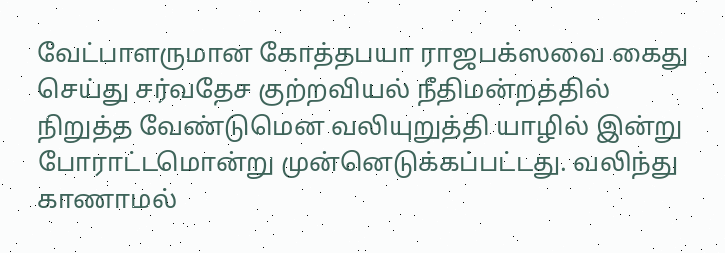வேட்பாளருமான கோத்தபயா ராஜபக்ஸவை கைது செய்து சர்வதேச குற்றவியல் நீதிமன்றத்தில் நிறுத்த வேண்டுமென வலியுறுத்தி யாழில் இன்று போராட்டமொன்று முன்னெடுக்கப்பட்டது. வலிந்து காணாமல்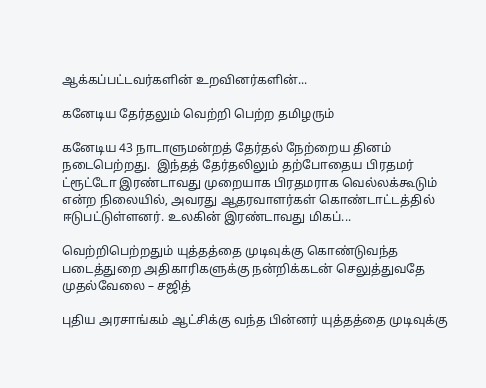ஆக்கப்பட்டவர்களின் உறவினர்களின்...

கனேடிய தேர்தலும் வெற்றி பெற்ற தமிழரும்

கனேடிய 43 நாடாளுமன்றத் தேர்தல் நேற்றைய தினம் நடைபெற்றது.  இந்தத் தேர்தலிலும் தற்போதைய பிரதமர் ட்ரூட்டோ இரண்டாவது முறையாக பிரதமராக வெல்லக்கூடும் என்ற நிலையில், அவரது ஆதரவாளர்கள் கொண்டாட்டத்தில் ஈடுபட்டுள்ளனர். உலகின் இரண்டாவது மிகப்...

வெற்றிபெற்றதும் யுத்தத்தை முடிவுக்கு கொண்டுவந்த படைத்துறை அதிகாரிகளுக்கு நன்றிக்கடன் செலுத்துவதே முதல்வேலை – சஜித்

புதிய அரசாங்கம் ஆட்சிக்கு வந்த பின்னர் யுத்தத்தை முடிவுக்கு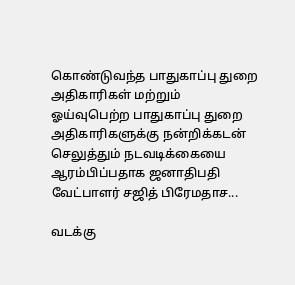கொண்டுவந்த பாதுகாப்பு துறை அதிகாரிகள் மற்றும் ஓய்வுபெற்ற பாதுகாப்பு துறை அதிகாரிகளுக்கு நன்றிக்கடன் செலுத்தும் நடவடிக்கையை ஆரம்பிப்பதாக ஜனாதிபதி வேட்பாளர் சஜித் பிரேமதாச...

வடக்கு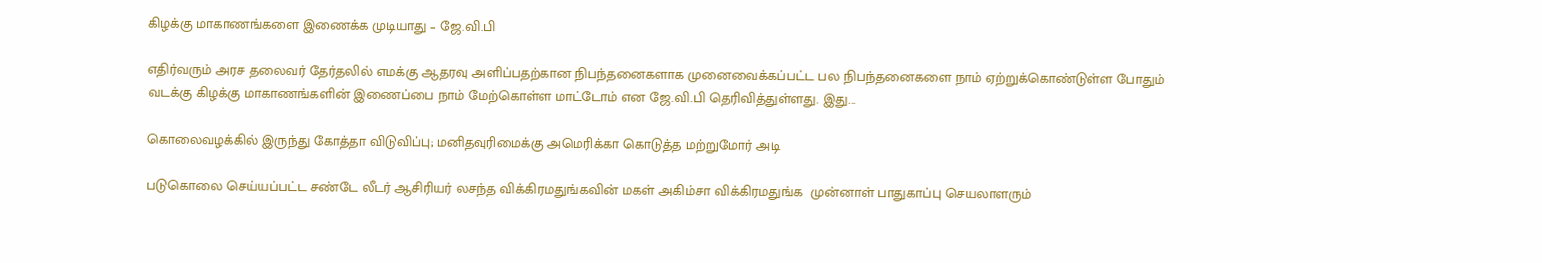கிழக்கு மாகாணங்களை இணைக்க முடியாது – ஜே.வி.பி

எதிர்வரும் அரச தலைவர் தேர்தலில் எமக்கு ஆதரவு அளிப்பதற்கான நிபந்தனைகளாக முனைவைக்கப்பட்ட பல நிபந்தனைகளை நாம் ஏற்றுக்கொண்டுள்ள போதும் வடக்கு கிழக்கு மாகாணங்களின் இணைப்பை நாம் மேற்கொள்ள மாட்டோம் என ஜே.வி.பி தெரிவித்துள்ளது. இது...

கொலைவழக்கில் இருந்து கோத்தா விடுவிப்பு; மனிதவுரிமைக்கு அமெரிக்கா கொடுத்த மற்றுமோர் அடி

படுகொலை செய்யப்பட்ட சண்டே லீடர் ஆசிரியர் லசந்த விக்கிரமதுங்கவின் மகள் அகிம்சா விக்கிரமதுங்க  முன்னாள் பாதுகாப்பு செயலாளரும்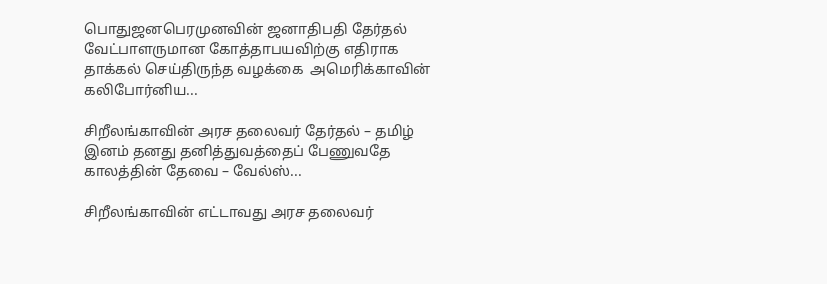பொதுஜனபெரமுனவின் ஜனாதிபதி தேர்தல் வேட்பாளருமான கோத்தாபயவிற்கு எதிராக தாக்கல் செய்திருந்த வழக்கை  அமெரிக்காவின் கலிபோர்னிய...

சிறீலங்காவின் அரச தலைவர் தேர்தல் – தமிழ் இனம் தனது தனித்துவத்தைப் பேணுவதே காலத்தின் தேவை – வேல்ஸ்...

சிறீலங்காவின் எட்டாவது அரச தலைவர்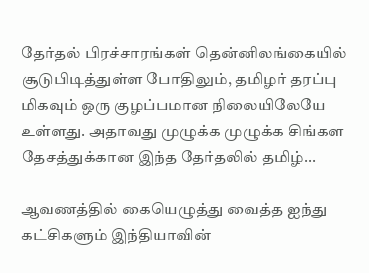தேர்தல் பிரச்சாரங்கள் தென்னிலங்கையில் சூடுபிடித்துள்ள போதிலும், தமிழர் தரப்பு மிகவும் ஒரு குழப்பமான நிலையிலேயே உள்ளது. அதாவது முழுக்க முழுக்க சிங்கள தேசத்துக்கான இந்த தேர்தலில் தமிழ்...

ஆவணத்தில் கையெழுத்து வைத்த ஐந்து கட்சிகளும் இந்தியாவின்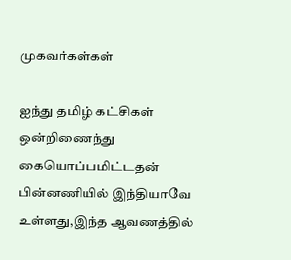முகவர்கள்கள்

ஐந்து தமிழ் கட்சிகள் ஒன்றிணைந்து கையொப்பமிட்டதன் பின்னணியில் இந்தியாவே உள்ளது,இந்த ஆவணத்தில்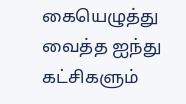கையெழுத்து வைத்த ஐந்து கட்சிகளும்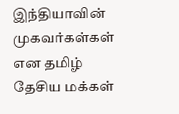இந்தியாவின் முகவர்கள்கள் என தமிழ் தேசிய மக்கள்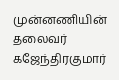முன்னணியின் தலைவர் கஜேந்திரகுமார்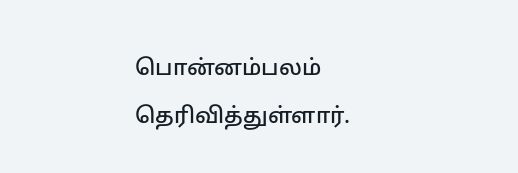பொன்னம்பலம் தெரிவித்துள்ளார்.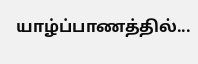யாழ்ப்பாணத்தில்...